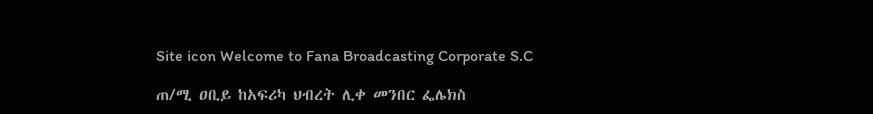Site icon Welcome to Fana Broadcasting Corporate S.C

ጠ/ሚ ዐቢይ ከአፍሪካ ህብረት ሊቀ መንበር ፌሌክስ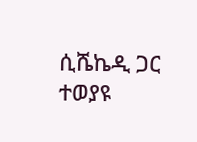ሲሼኬዲ ጋር ተወያዩ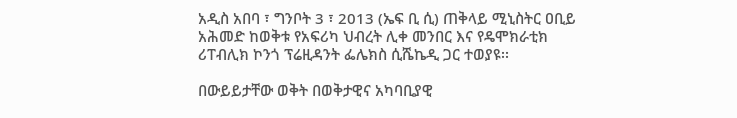አዲስ አበባ ፣ ግንቦት 3 ፣ 2013 (ኤፍ ቢ ሲ) ጠቅላይ ሚኒስትር ዐቢይ አሕመድ ከወቅቱ የአፍሪካ ህብረት ሊቀ መንበር እና የዴሞክራቲክ ሪፐብሊክ ኮንጎ ፕሬዚዳንት ፌሌክስ ሲሼኬዲ ጋር ተወያዩ፡፡

በውይይታቸው ወቅት በወቅታዊና አካባቢያዊ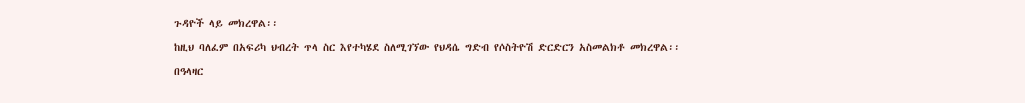ጉዳዮች ላይ መክረዋል፡፡

ከዚህ ባለፈም በአፍሪካ ህብረት ጥላ ስር እየተካሄደ ስለሚገኘው የህዳሴ ግድብ የሶስትዮሽ ድርድርን አስመልክቶ መክረዋል፡፡

በዓላዛር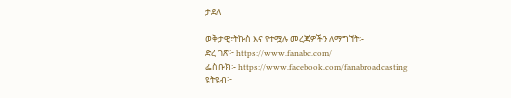ታደለ

ወቅታዊ፣ትኩስ እና የተሟሉ መረጃዎችን ለማግኘት፡-
ድረ ገጽ፦ https://www.fanabc.com/
ፌስቡክ፡- https://www.facebook.com/fanabroadcasting
ዩትዩብ፦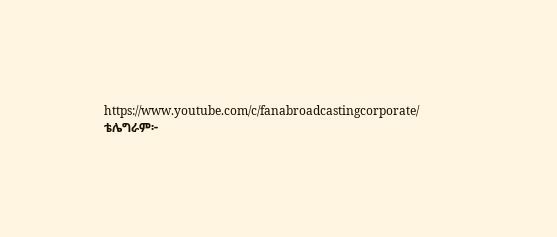https://www.youtube.com/c/fanabroadcastingcorporate/
ቴሌግራም፦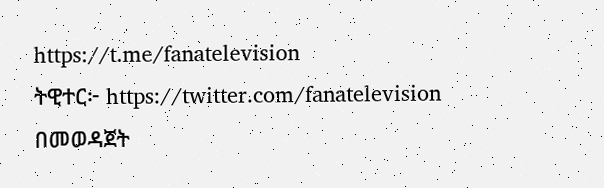https://t.me/fanatelevision
ትዊተር፦ https://twitter.com/fanatelevision በመወዳጀት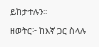ይከታተሉን፡፡
ዘወትር፦ ከእኛ ጋር ስላሉ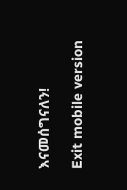እናመሰግናለን!

Exit mobile version